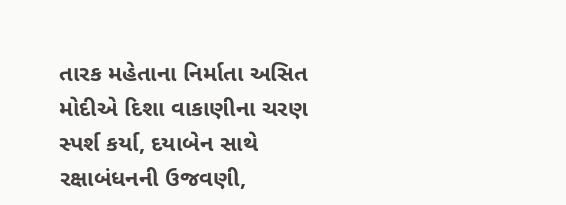તારક મહેતાના નિર્માતા અસિત મોદીએ દિશા વાકાણીના ચરણ સ્પર્શ કર્યા, દયાબેન સાથે રક્ષાબંધનની ઉજવણી,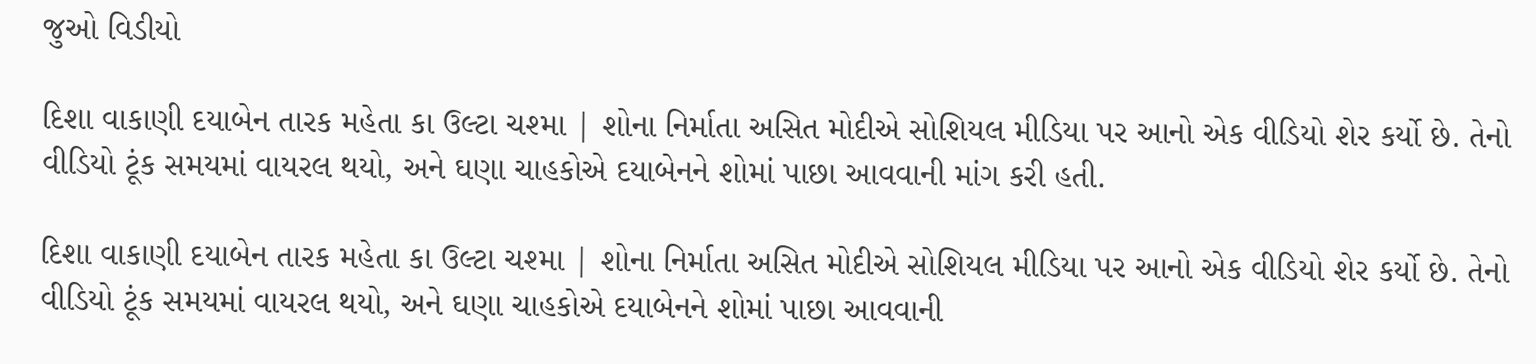જુઓ વિડીયો

દિશા વાકાણી દયાબેન તારક મહેતા કા ઉલ્ટા ચશ્મા | શોના નિર્માતા અસિત મોદીએ સોશિયલ મીડિયા પર આનો એક વીડિયો શેર કર્યો છે. તેનો વીડિયો ટૂંક સમયમાં વાયરલ થયો, અને ઘણા ચાહકોએ દયાબેનને શોમાં પાછા આવવાની માંગ કરી હતી.

દિશા વાકાણી દયાબેન તારક મહેતા કા ઉલ્ટા ચશ્મા | શોના નિર્માતા અસિત મોદીએ સોશિયલ મીડિયા પર આનો એક વીડિયો શેર કર્યો છે. તેનો વીડિયો ટૂંક સમયમાં વાયરલ થયો, અને ઘણા ચાહકોએ દયાબેનને શોમાં પાછા આવવાની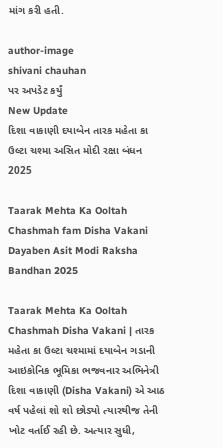માંગ કરી હતી.

author-image
shivani chauhan
પર અપડેટ કર્યું
New Update
દિશા વાકાણી દયાબેન તારક મહેતા કા ઉલ્ટા ચશ્મા અસિત મોદી રક્ષા બંધન 2025

Taarak Mehta Ka Ooltah Chashmah fam Disha Vakani Dayaben Asit Modi Raksha Bandhan 2025

Taarak Mehta Ka Ooltah Chashmah Disha Vakani | તારક મહેતા કા ઉલ્ટા ચશ્મામાં દયાબેન ગડાની આઇકોનિક ભૂમિકા ભજવનાર અભિનેત્રી દિશા વાકાણી (Disha Vakani) એ આઠ વર્ષ પહેલાં શો શો છોડ્યો ત્યારથીજ તેની ખોટ વર્તાઈ રહી છે. અત્યાર સુધી,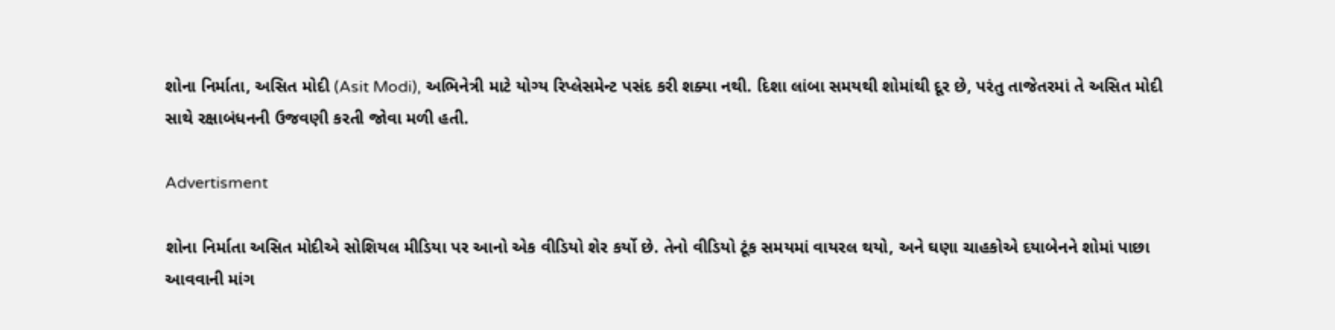શોના નિર્માતા, અસિત મોદી (Asit Modi), અભિનેત્રી માટે યોગ્ય રિપ્લેસમેન્ટ પસંદ કરી શક્યા નથી. દિશા લાંબા સમયથી શોમાંથી દૂર છે, પરંતુ તાજેતરમાં તે અસિત મોદી સાથે રક્ષાબંધનની ઉજવણી કરતી જોવા મળી હતી.

Advertisment

શોના નિર્માતા અસિત મોદીએ સોશિયલ મીડિયા પર આનો એક વીડિયો શેર કર્યો છે. તેનો વીડિયો ટૂંક સમયમાં વાયરલ થયો, અને ઘણા ચાહકોએ દયાબેનને શોમાં પાછા આવવાની માંગ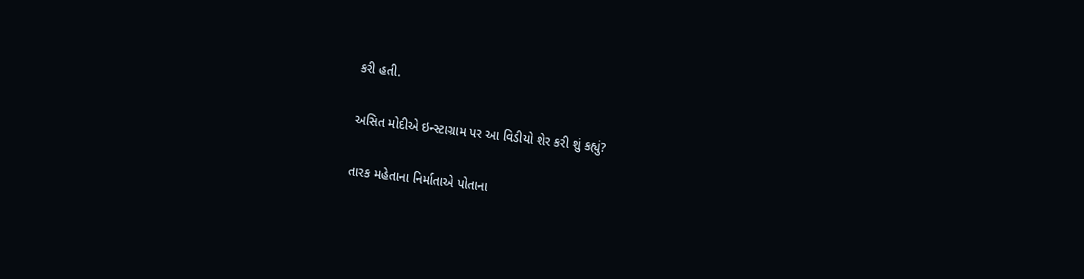કરી હતી.

અસિત મોદીએ ઇન્સ્ટાગ્રામ પર આ વિડીયો શેર કરી શું કહ્યું?

તારક મહેતાના નિર્માતાએ પોતાના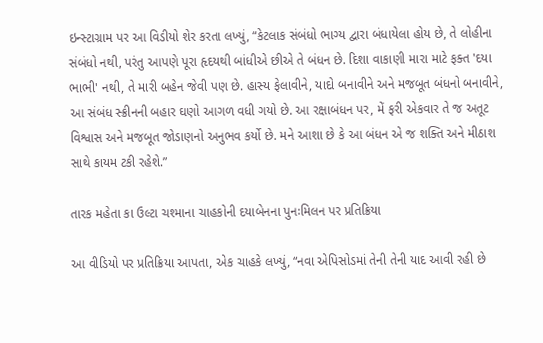ઇન્સ્ટાગ્રામ પર આ વિડીયો શેર કરતા લખ્યું, “કેટલાક સંબંધો ભાગ્ય દ્વારા બંધાયેલા હોય છે, તે લોહીના સંબંધો નથી, પરંતુ આપણે પૂરા હૃદયથી બાંધીએ છીએ તે બંધન છે. દિશા વાકાણી મારા માટે ફક્ત 'દયા ભાભી' નથી, તે મારી બહેન જેવી પણ છે. હાસ્ય ફેલાવીને, યાદો બનાવીને અને મજબૂત બંધનો બનાવીને, આ સંબંધ સ્ક્રીનની બહાર ઘણો આગળ વધી ગયો છે. આ રક્ષાબંધન પર, મેં ફરી એકવાર તે જ અતૂટ વિશ્વાસ અને મજબૂત જોડાણનો અનુભવ કર્યો છે. મને આશા છે કે આ બંધન એ જ શક્તિ અને મીઠાશ સાથે કાયમ ટકી રહેશે.”

તારક મહેતા કા ઉલ્ટા ચશ્માના ચાહકોની દયાબેનના પુનઃમિલન પર પ્રતિક્રિયા

આ વીડિયો પર પ્રતિક્રિયા આપતા, એક ચાહકે લખ્યું, “નવા એપિસોડમાં તેની તેની યાદ આવી રહી છે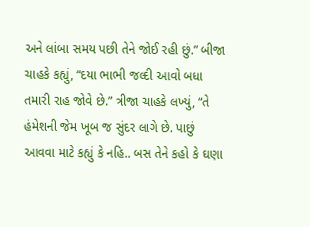અને લાંબા સમય પછી તેને જોઈ રહી છું.” બીજા ચાહકે કહ્યું, “દયા ભાભી જલ્દી આવો બધા તમારી રાહ જોવે છે.” ત્રીજા ચાહકે લખ્યું, “તે હંમેશની જેમ ખૂબ જ સુંદર લાગે છે. પાછું આવવા માટે કહ્યું કે નહિ.. બસ તેને કહો કે ઘણા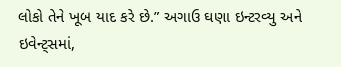લોકો તેને ખૂબ યાદ કરે છે.” અગાઉ ઘણા ઇન્ટરવ્યુ અને ઇવેન્ટ્સમાં,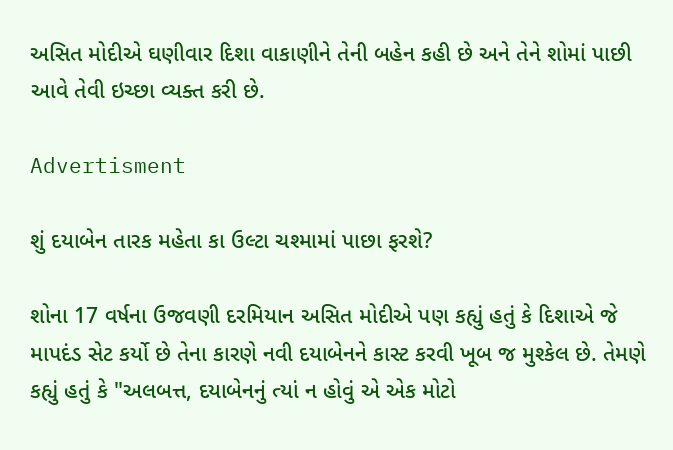અસિત મોદીએ ઘણીવાર દિશા વાકાણીને તેની બહેન કહી છે અને તેને શોમાં પાછી આવે તેવી ઇચ્છા વ્યક્ત કરી છે.

Advertisment

શું દયાબેન તારક મહેતા કા ઉલ્ટા ચશ્મામાં પાછા ફરશે?

શોના 17 વર્ષના ઉજવણી દરમિયાન અસિત મોદીએ પણ કહ્યું હતું કે દિશાએ જે માપદંડ સેટ કર્યો છે તેના કારણે નવી દયાબેનને કાસ્ટ કરવી ખૂબ જ મુશ્કેલ છે. તેમણે કહ્યું હતું કે "અલબત્ત, દયાબેનનું ત્યાં ન હોવું એ એક મોટો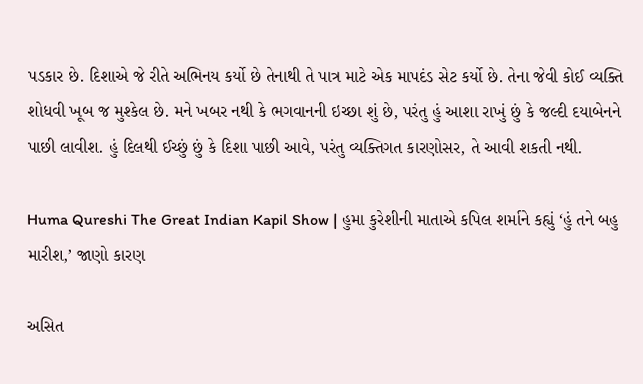પડકાર છે. દિશાએ જે રીતે અભિનય કર્યો છે તેનાથી તે પાત્ર માટે એક માપદંડ સેટ કર્યો છે. તેના જેવી કોઈ વ્યક્તિ શોધવી ખૂબ જ મુશ્કેલ છે. મને ખબર નથી કે ભગવાનની ઇચ્છા શું છે, પરંતુ હું આશા રાખું છું કે જલ્દી દયાબેનને પાછી લાવીશ. હું દિલથી ઈચ્છું છું કે દિશા પાછી આવે, પરંતુ વ્યક્તિગત કારણોસર, તે આવી શકતી નથી.

Huma Qureshi The Great Indian Kapil Show | હુમા કુરેશીની માતાએ કપિલ શર્માને કહ્યું ‘હું તને બહુ મારીશ,’ જાણો કારણ

અસિત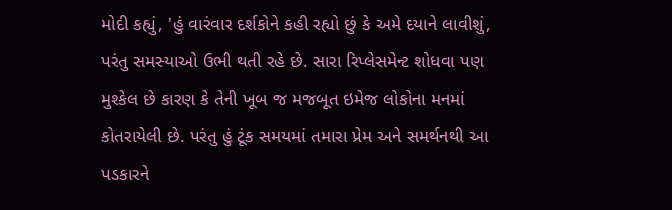મોદી કહ્યું, 'હું વારંવાર દર્શકોને કહી રહ્યો છું કે અમે દયાને લાવીશું, પરંતુ સમસ્યાઓ ઉભી થતી રહે છે. સારા રિપ્લેસમેન્ટ શોધવા પણ મુશ્કેલ છે કારણ કે તેની ખૂબ જ મજબૂત ઇમેજ લોકોના મનમાં કોતરાયેલી છે. પરંતુ હું ટૂંક સમયમાં તમારા પ્રેમ અને સમર્થનથી આ પડકારને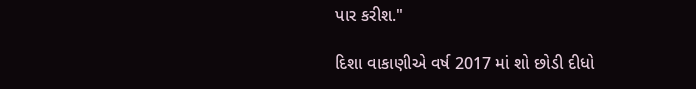પાર કરીશ."

દિશા વાકાણીએ વર્ષ 2017 માં શો છોડી દીધો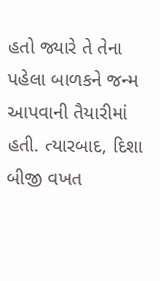હતો જ્યારે તે તેના પહેલા બાળકને જન્મ આપવાની તૈયારીમાં હતી. ત્યારબાદ, દિશા બીજી વખત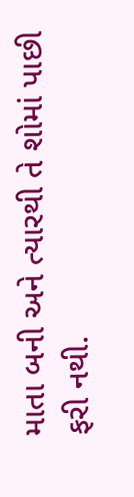માતા બની અને ત્યારથી તે શોમાં પાછી ફરી નથી.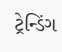ટ્રેન્ડિંગ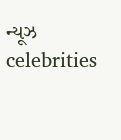ન્યૂઝ celebrities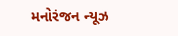મનોરંજન ન્યૂઝ